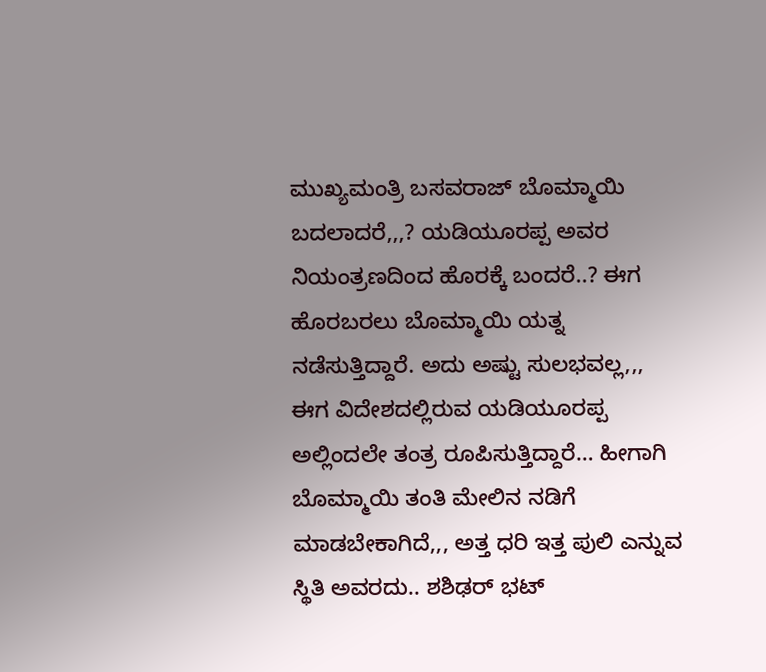ಮುಖ್ಯಮಂತ್ರಿ ಬಸವರಾಜ್ ಬೊಮ್ಮಾಯಿ ಬದಲಾದರೆ,,,? ಯಡಿಯೂರಪ್ಪ ಅವರ ನಿಯಂತ್ರಣದಿಂದ ಹೊರಕ್ಕೆ ಬಂದರೆ..? ಈಗ ಹೊರಬರಲು ಬೊಮ್ಮಾಯಿ ಯತ್ನ ನಡೆಸುತ್ತಿದ್ದಾರೆ. ಅದು ಅಷ್ಟು ಸುಲಭವಲ್ಲ,,, ಈಗ ವಿದೇಶದಲ್ಲಿರುವ ಯಡಿಯೂರಪ್ಪ ಅಲ್ಲಿಂದಲೇ ತಂತ್ರ ರೂಪಿಸುತ್ತಿದ್ದಾರೆ… ಹೀಗಾಗಿ ಬೊಮ್ಮಾಯಿ ತಂತಿ ಮೇಲಿನ ನಡಿಗೆ ಮಾಡಬೇಕಾಗಿದೆ,,, ಅತ್ತ ಧರಿ ಇತ್ತ ಪುಲಿ ಎನ್ನುವ ಸ್ಥಿತಿ ಅವರದು.. ಶಶಿಢರ್ ಭಟ್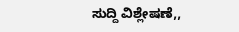ಸುದ್ದಿ ವಿಶ್ಲೇಷಣೆ,,